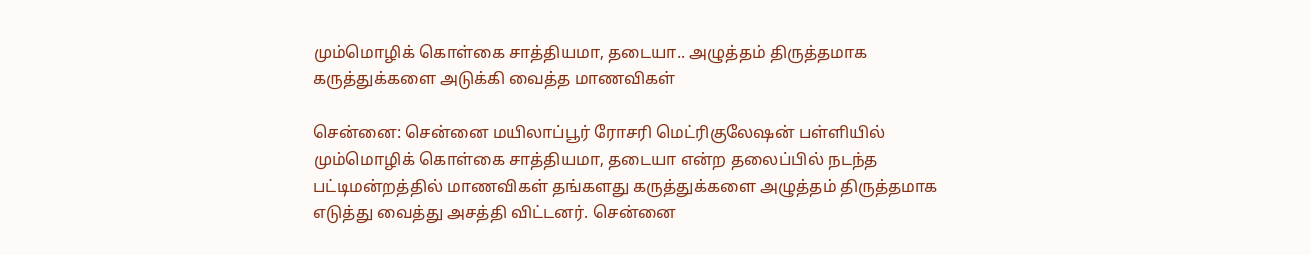மும்மொழிக் கொள்கை சாத்தியமா, தடையா.. அழுத்தம் திருத்தமாக கருத்துக்களை அடுக்கி வைத்த மாணவிகள்

சென்னை: சென்னை மயிலாப்பூர் ரோசரி மெட்ரிகுலேஷன் பள்ளியில் மும்மொழிக் கொள்கை சாத்தியமா, தடையா என்ற தலைப்பில் நடந்த பட்டிமன்றத்தில் மாணவிகள் தங்களது கருத்துக்களை அழுத்தம் திருத்தமாக எடுத்து வைத்து அசத்தி விட்டனர். சென்னை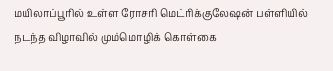மயிலாப்பூரில் உள்ள ரோசரி மெட்ரிக்குலேஷன் பள்ளியில் நடந்த விழாவில் மும்மொழிக் கொள்கை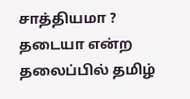சாத்தியமா ? தடையா என்ற தலைப்பில் தமிழ்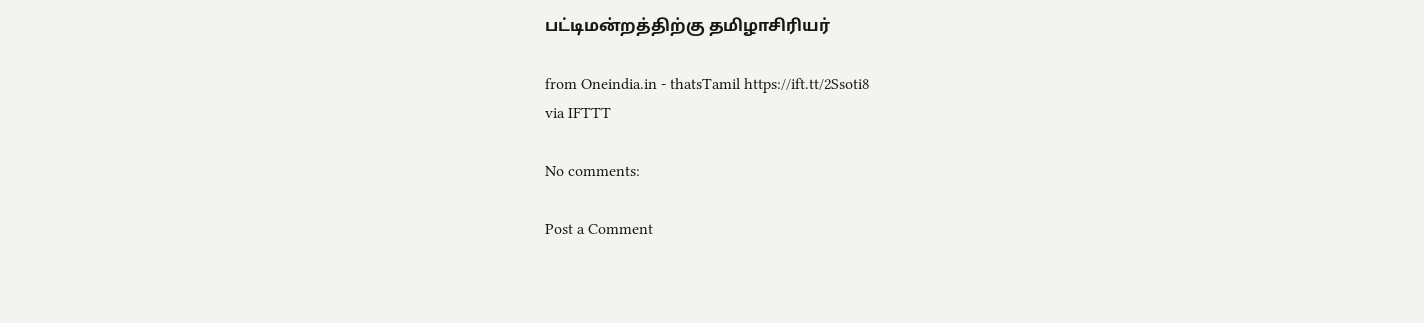பட்டிமன்றத்திற்கு தமிழாசிரியர்

from Oneindia.in - thatsTamil https://ift.tt/2Ssoti8
via IFTTT

No comments:

Post a Comment